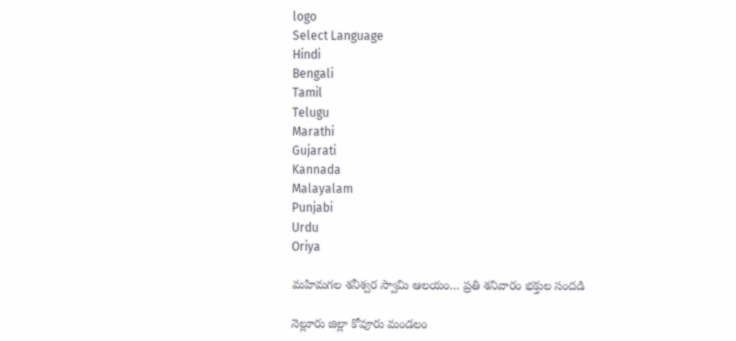logo
Select Language
Hindi
Bengali
Tamil
Telugu
Marathi
Gujarati
Kannada
Malayalam
Punjabi
Urdu
Oriya

మహిమగల శనీశ్వర స్వామి ఆలయం… ప్రతి శనివారం భక్తుల సందడి

నెల్లూరు జిల్లా కోవూరు మండలం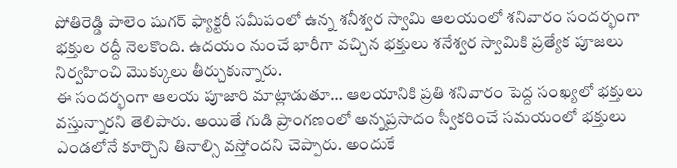పోతిరెడ్డి పాలెం షుగర్ ఫ్యాక్టరీ సమీపంలో ఉన్న శనీశ్వర స్వామి ఆలయంలో శనివారం సందర్భంగా భక్తుల రద్దీ నెలకొంది. ఉదయం నుంచే భారీగా వచ్చిన భక్తులు శనేశ్వర స్వామికి ప్రత్యేక పూజలు నిర్వహించి మొక్కులు తీర్చుకున్నారు.
ఈ సందర్భంగా ఆలయ పూజారి మాట్లాడుతూ… ఆలయానికి ప్రతి శనివారం పెద్ద సంఖ్యలో భక్తులు వస్తున్నారని తెలిపారు. అయితే గుడి ప్రాంగణంలో అన్నప్రసాదం స్వీకరించే సమయంలో భక్తులు ఎండలోనే కూర్చొని తినాల్సి వస్తోందని చెప్పారు. అందుకే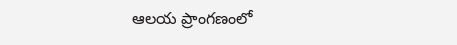ఆలయ ప్రాంగణంలో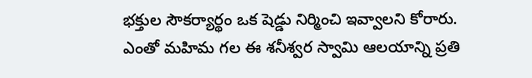భక్తుల సౌకర్యార్థం ఒక షెడ్డు నిర్మించి ఇవ్వాలని కోరారు.
ఎంతో మహిమ గల ఈ శనీశ్వర స్వామి ఆలయాన్ని ప్రతి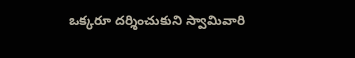ఒక్కరూ దర్శించుకుని స్వామివారి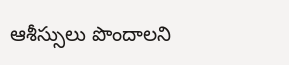ఆశీస్సులు పొందాలని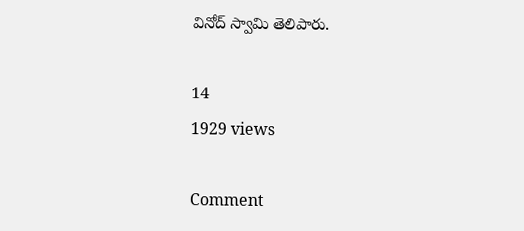వినోద్ స్వామి తెలిపారు.

14
1929 views

Comment